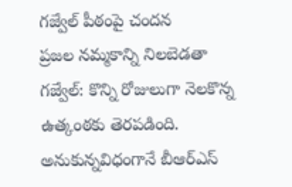గజ్వేల్ పీఠంపై చందన
ప్రజల నమ్మకాన్ని నిలబెడతా
గజ్వేల్: కొన్ని రోజులుగా నెలకొన్న ఉత్కంఠకు తెరపడింది. అనుకున్నవిధంగానే బీఆర్ఎస్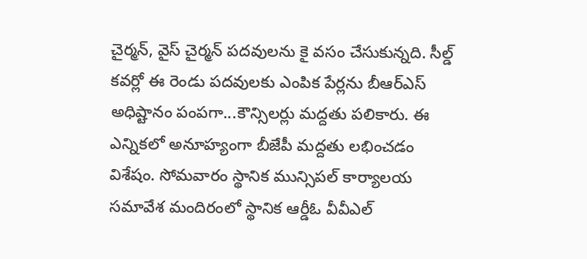చైర్మన్, వైస్ చైర్మన్ పదవులను కై వసం చేసుకున్నది. సీల్డ్ కవర్లో ఈ రెండు పదవులకు ఎంపిక పేర్లను బీఆర్ఎస్ అధిష్టానం పంపగా...కౌన్సిలర్లు మద్దతు పలికారు. ఈ ఎన్నికలో అనూహ్యంగా బీజేపీ మద్దతు లభించడం విశేషం. సోమవారం స్థానిక మున్సిపల్ కార్యాలయ సమావేశ మందిరంలో స్థానిక ఆర్డీఓ వీవీఎల్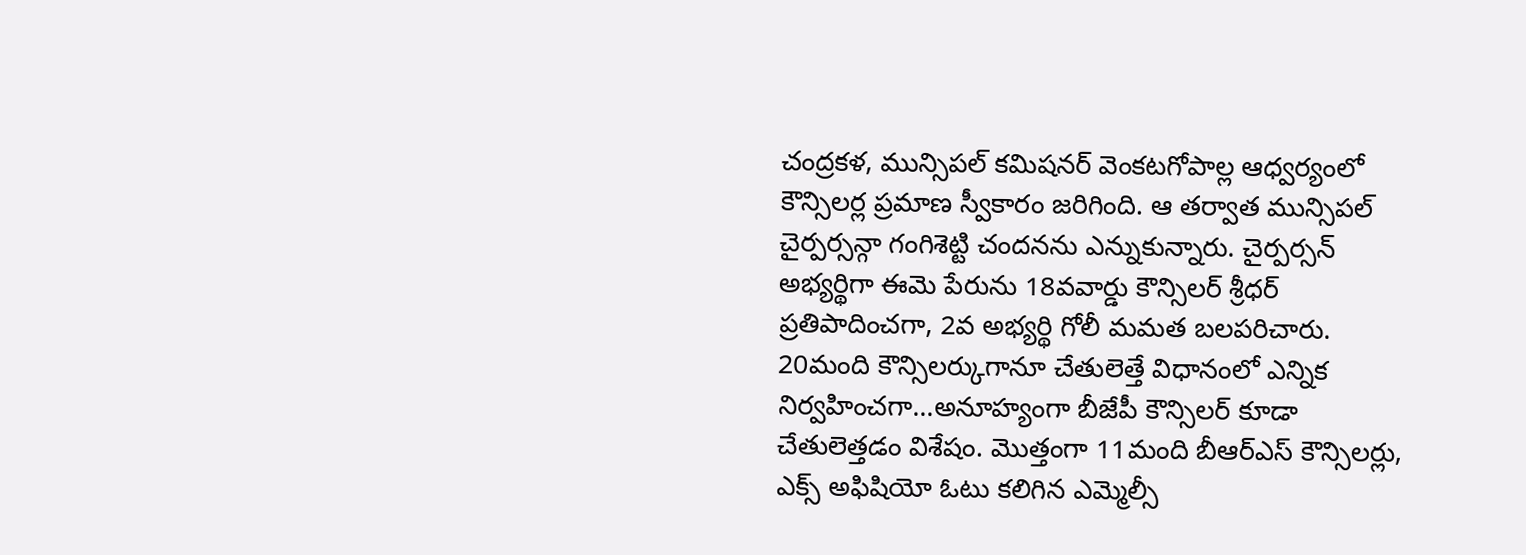చంద్రకళ, మున్సిపల్ కమిషనర్ వెంకటగోపాల్ల ఆధ్వర్యంలో కౌన్సిలర్ల ప్రమాణ స్వీకారం జరిగింది. ఆ తర్వాత మున్సిపల్ చైర్పర్సన్గా గంగిశెట్టి చందనను ఎన్నుకున్నారు. చైర్పర్సన్ అభ్యర్థిగా ఈమె పేరును 18వవార్డు కౌన్సిలర్ శ్రీధర్ ప్రతిపాదించగా, 2వ అభ్యర్థి గోలీ మమత బలపరిచారు. 20మంది కౌన్సిలర్కుగానూ చేతులెత్తే విధానంలో ఎన్నిక నిర్వహించగా...అనూహ్యంగా బీజేపీ కౌన్సిలర్ కూడా చేతులెత్తడం విశేషం. మొత్తంగా 11మంది బీఆర్ఎస్ కౌన్సిలర్లు, ఎక్స్ అఫిషియో ఓటు కలిగిన ఎమ్మెల్సీ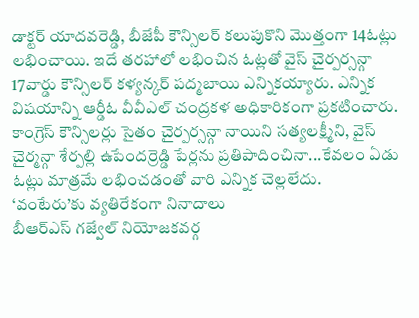డాక్టర్ యాదవరెడ్డి, బీజేపీ కౌన్సిలర్ కలుపుకొని మొత్తంగా 14ఓట్లు లభించాయి. ఇదే తరహాలో లభించిన ఓట్లతో వైస్ చైర్పర్సన్గా 17వార్డు కౌన్సిలర్ కళ్యన్కర్ పద్మబాయి ఎన్నికయ్యారు. ఎన్నిక విషయాన్ని ఆర్డీఓ వీవీఎల్ చంద్రకళ అధికారికంగా ప్రకటించారు. కాంగ్రెస్ కౌన్సిలర్లు సైతం చైర్పర్సన్గా నాయిని సత్యలక్ష్మీని, వైస్ చైర్మన్గా శేర్పల్లి ఉపేందర్రెడ్డి పేర్లను ప్రతిపాదించినా...కేవలం ఏడు ఓట్లు మాత్రమే లభించడంతో వారి ఎన్నిక చెల్లలేదు.
‘వంటేరు’కు వ్యతిరేకంగా నినాదాలు
బీఆర్ఎస్ గజ్వేల్ నియోజకవర్గ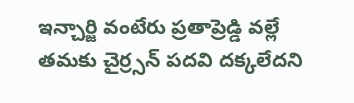ఇన్చార్జి వంటేరు ప్రతాప్రెడ్డి వల్లే తమకు చైర్ర్సన్ పదవి దక్కలేదని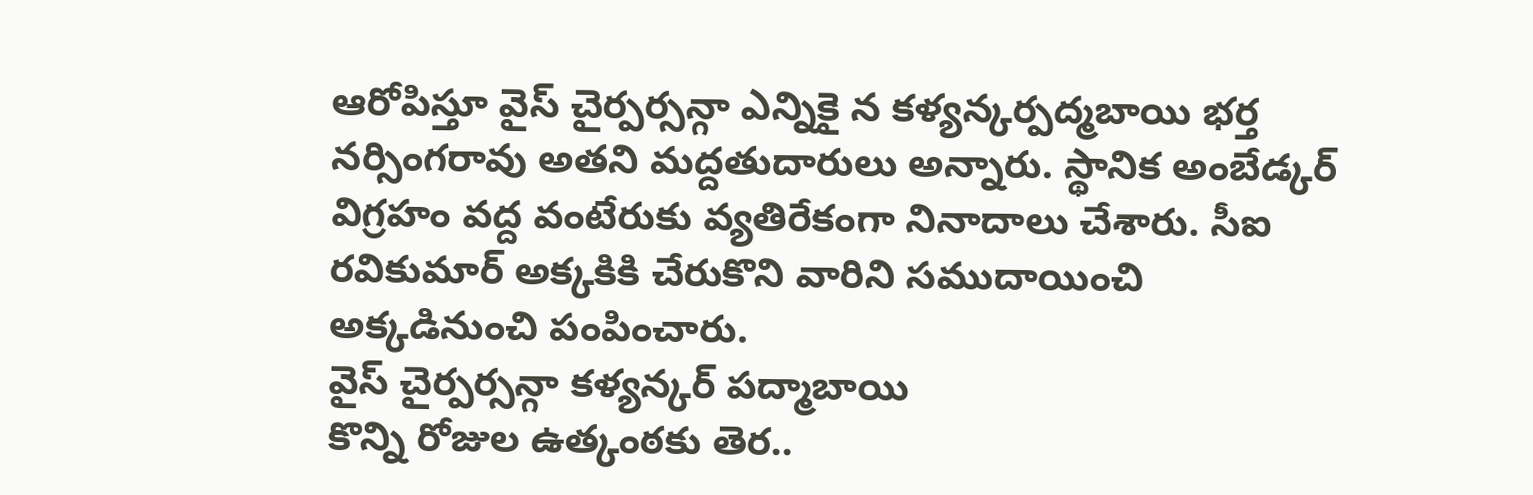ఆరోపిస్తూ వైస్ చైర్పర్సన్గా ఎన్నికై న కళ్యన్కర్పద్మబాయి భర్త నర్సింగరావు అతని మద్దతుదారులు అన్నారు. స్థానిక అంబేడ్కర్ విగ్రహం వద్ద వంటేరుకు వ్యతిరేకంగా నినాదాలు చేశారు. సీఐ రవికుమార్ అక్కకికి చేరుకొని వారిని సముదాయించి అక్కడినుంచి పంపించారు.
వైస్ చైర్పర్సన్గా కళ్యన్కర్ పద్మాబాయి
కొన్ని రోజుల ఉత్కంఠకు తెర..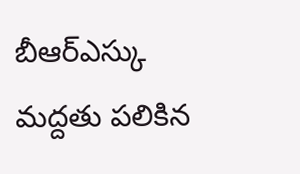బీఆర్ఎస్కు మద్దతు పలికిన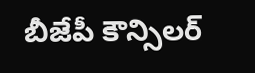బీజేపీ కౌన్సిలర్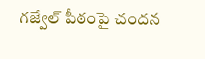గజ్వేల్ పీఠంపై చందన